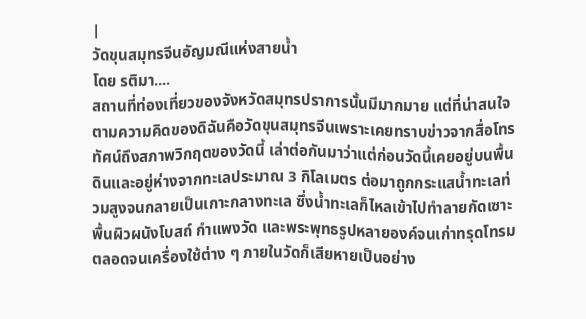|
วัดขุนสมุทรจีนอัญมณีแห่งสายน้ำ
โดย รติมา....
สถานที่ท่องเที่ยวของจังหวัดสมุทรปราการนั้นมีมากมาย แต่ที่น่าสนใจตามความคิดของดิฉันคือวัดขุนสมุทรจีนเพราะเคยทราบข่าวจากสื่อโทรทัศน์ถึงสภาพวิกฤตของวัดนี้ เล่าต่อกันมาว่าแต่ก่อนวัดนี้เคยอยู่บนพื้นดินและอยู่ห่างจากทะเลประมาณ 3 กิโลเมตร ต่อมาถูกกระแสน้ำทะเลท่วมสูงจนกลายเป็นเกาะกลางทะเล ซึ่งน้ำทะเลก็ไหลเข้าไปทำลายกัดเซาะพื้นผิวผนังโบสถ์ กำแพงวัด และพระพุทธรูปหลายองค์จนเก่าทรุดโทรม ตลอดจนเครื่องใช้ต่าง ๆ ภายในวัดก็เสียหายเป็นอย่าง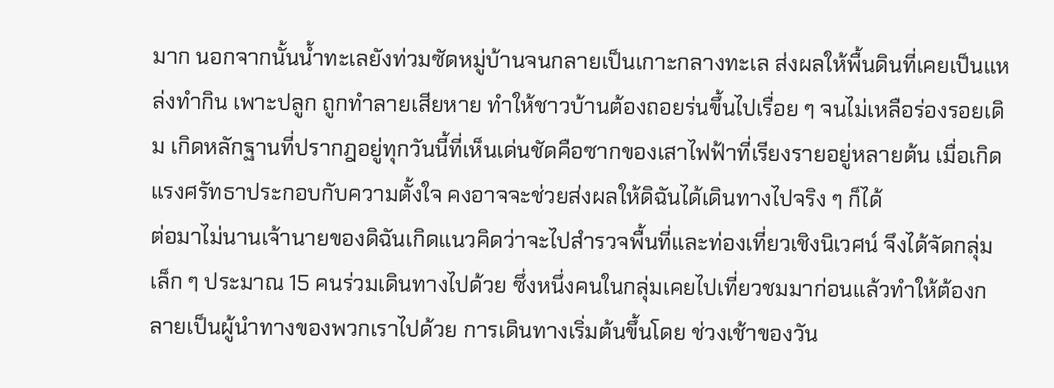มาก นอกจากนั้นน้ำทะเลยังท่วมซัดหมู่บ้านจนกลายเป็นเกาะกลางทะเล ส่งผลให้พื้นดินที่เคยเป็นแหล่งทำกิน เพาะปลูก ถูกทำลายเสียหาย ทำให้ชาวบ้านต้องถอยร่นขึ้นไปเรื่อย ๆ จนไม่เหลือร่องรอยเดิม เกิดหลักฐานที่ปรากฎอยู่ทุกวันนี้ที่เห็นเด่นชัดคือซากของเสาไฟฟ้าที่เรียงรายอยู่หลายต้น เมื่อเกิดแรงศรัทธาประกอบกับความตั้งใจ คงอาจจะช่วยส่งผลให้ดิฉันได้เดินทางไปจริง ๆ ก็ได้
ต่อมาไม่นานเจ้านายของดิฉันเกิดแนวคิดว่าจะไปสำรวจพื้นที่และท่องเที่ยวเชิงนิเวศน์ จึงได้จัดกลุ่มเล็ก ๆ ประมาณ 15 คนร่วมเดินทางไปด้วย ซึ่งหนึ่งคนในกลุ่มเคยไปเที่ยวชมมาก่อนแล้วทำให้ต้องกลายเป็นผู้นำทางของพวกเราไปด้วย การเดินทางเริ่มต้นขึ้นโดย ช่วงเช้าของวัน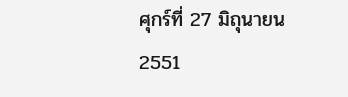ศุกร์ที่ 27 มิถุนายน 2551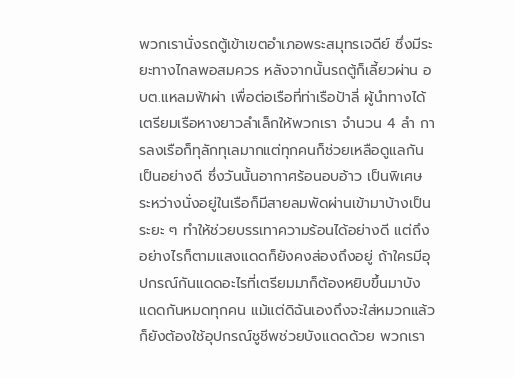พวกเรานั่งรถตู้เข้าเขตอำเภอพระสมุทรเจดีย์ ซึ่งมีระยะทางไกลพอสมควร หลังจากนั้นรถตู้ก็เลี้ยวผ่าน อบต.แหลมฟ้าผ่า เพื่อต่อเรือที่ท่าเรือป้าลี่ ผู้นำทางได้เตรียมเรือหางยาวลำเล็กให้พวกเรา จำนวน 4 ลำ การลงเรือก็ทุลักทุเลมากแต่ทุกคนก็ช่วยเหลือดูแลกันเป็นอย่างดี ซึ่งวันนั้นอากาศร้อนอบอ้าว เป็นพิเศษ ระหว่างนั่งอยู่ในเรือก็มีสายลมพัดผ่านเข้ามาบ้างเป็นระยะ ๆ ทำให้ช่วยบรรเทาความร้อนได้อย่างดี แต่ถึงอย่างไรก็ตามแสงแดดก็ยังคงส่องถึงอยู่ ถ้าใครมีอุปกรณ์กันแดดอะไรที่เตรียมมาก็ต้องหยิบขึ้นมาบังแดดกันหมดทุกคน แม้แต่ดิฉันเองถึงจะใส่หมวกแล้วก็ยังต้องใช้อุปกรณ์ชูชีพช่วยบังแดดด้วย พวกเรา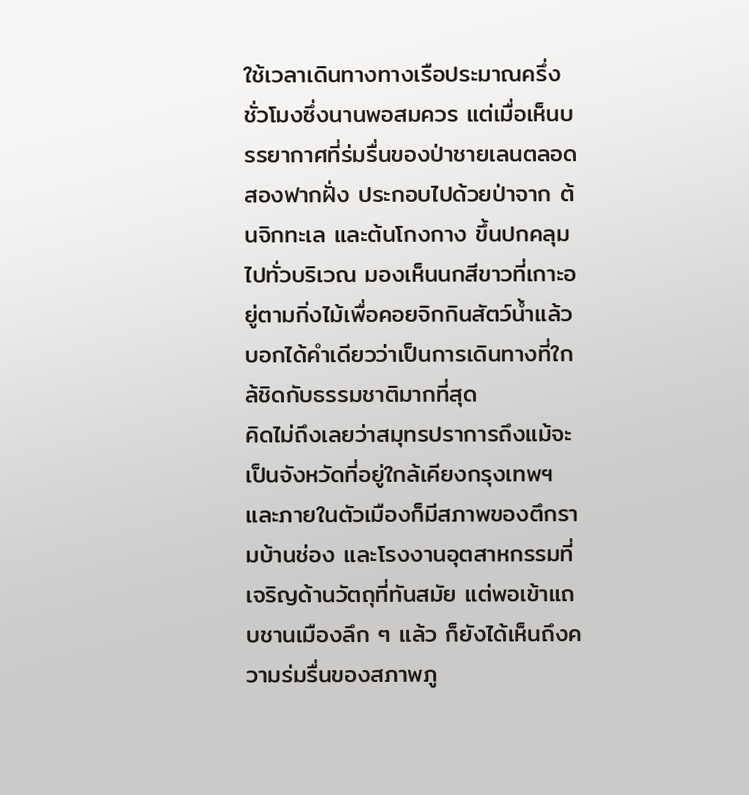ใช้เวลาเดินทางทางเรือประมาณครึ่งชั่วโมงซึ่งนานพอสมควร แต่เมื่อเห็นบรรยากาศที่ร่มรื่นของป่าชายเลนตลอดสองฟากฝั่ง ประกอบไปด้วยป่าจาก ต้นจิกทะเล และต้นโกงกาง ขึ้นปกคลุมไปทั่วบริเวณ มองเห็นนกสีขาวที่เกาะอยู่ตามกิ่งไม้เพื่อคอยจิกกินสัตว์น้ำแล้ว บอกได้คำเดียวว่าเป็นการเดินทางที่ใกล้ชิดกับธรรมชาติมากที่สุด
คิดไม่ถึงเลยว่าสมุทรปราการถึงแม้จะเป็นจังหวัดที่อยู่ใกล้เคียงกรุงเทพฯ และภายในตัวเมืองก็มีสภาพของตึกรามบ้านช่อง และโรงงานอุตสาหกรรมที่เจริญด้านวัตถุที่ทันสมัย แต่พอเข้าแถบชานเมืองลึก ๆ แล้ว ก็ยังได้เห็นถึงความร่มรื่นของสภาพภู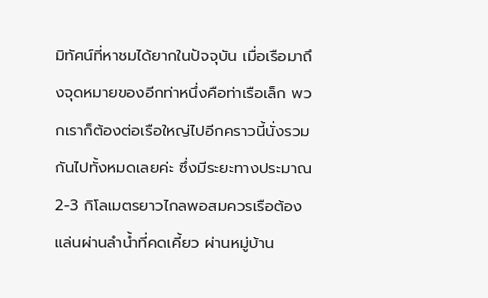มิทัศน์ที่หาชมได้ยากในปัจจุบัน เมื่อเรือมาถึงจุดหมายของอีกท่าหนึ่งคือท่าเรือเล็ก พวกเราก็ต้องต่อเรือใหญ่ไปอีกคราวนี้นั่งรวมกันไปทั้งหมดเลยค่ะ ซึ่งมีระยะทางประมาณ 2-3 กิโลเมตรยาวไกลพอสมควรเรือต้องแล่นผ่านลำน้ำที่คดเคี้ยว ผ่านหมู่บ้าน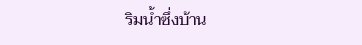ริมน้ำซึ่งบ้าน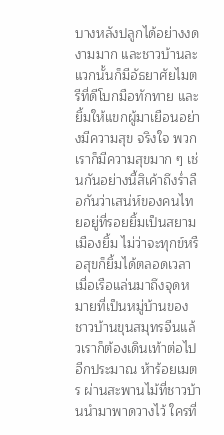บางหลังปลูกได้อย่างงดงามมาก และชาวบ้านละแวกนั้นก็มีอัธยาศัยไมตรีที่ดีโบกมือทักทาย และยิ้มให้แขกผู้มาเยือนอย่างมีความสุข จริงใจ พวกเราก็มีความสุขมาก ๆ เช่นกันอย่างนี้สิเค้าถึงร่ำลือกันว่าเสน่ห์ของคนไทยอยู่ที่รอยยิ้มเป็นสยามเมืองยิ้ม ไม่ว่าจะทุกข์หรือสุขก็ยิ้มได้ตลอดเวลา เมื่อเรือแล่นมาถึงจุดหมายที่เป็นหมู่บ้านของชาวบ้านขุนสมุทรจีนแล้วเราก็ต้องเดินเท้าต่อไปอีกประมาณ ห้าร้อยเมตร ผ่านสะพานไม้ที่ชาวบ้านนำมาพาดวางไว้ ใครที่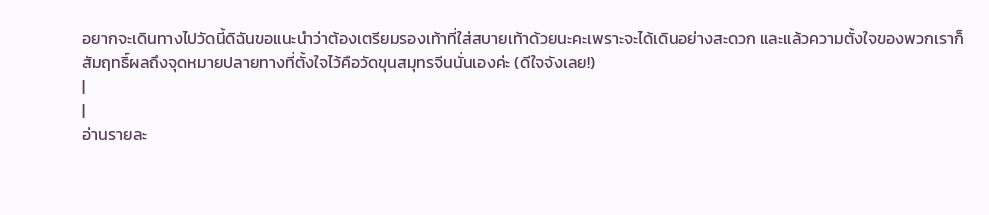อยากจะเดินทางไปวัดนี้ดิฉันขอแนะนำว่าต้องเตรียมรองเท้าที่ใส่สบายเท้าด้วยนะคะเพราะจะได้เดินอย่างสะดวก และแล้วความตั้งใจของพวกเราก็สัมฤทธิ์ผลถึงจุดหมายปลายทางที่ตั้งใจไว้คือวัดขุนสมุทรจีนนั่นเองค่ะ (ดีใจจังเลย!)
|
|
อ่านรายละ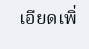เอียดเพิ่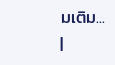มเติม...
|